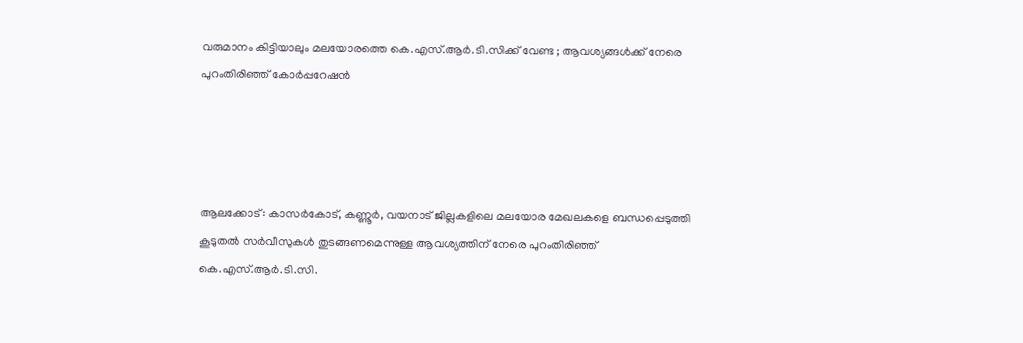വരുമാനം കിട്ടിയാലും മലയോരത്തെ കെ.എസ്.ആര്‍.ടി.സിക്ക് വേണ്ട ; ആവശ്യങ്ങള്‍ക്ക് നേരെ പുറംതിരിഞ്ഞ് കോര്‍പ്പറേഷന്‍




ആലക്കോട്: കാസര്‍കോട്, കണ്ണൂര്‍, വയനാട് ജില്ലകളിലെ മലയോര മേഖലകളെ ബന്ധപ്പെടുത്തി കൂടുതല്‍ സര്‍വീസുകള്‍ തുടങ്ങണമെന്നുള്ള ആവശ്യത്തിന് നേരെ പുറംതിരിഞ്ഞ് കെ.എസ്.ആര്‍.ടി.സി.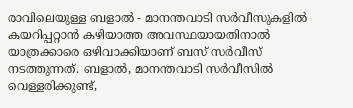രാവിലെയുള്ള ബളാല്‍ - മാനന്തവാടി സര്‍വീസുകളില്‍ കയറിപ്പറ്റാൻ കഴിയാത്ത അവസ്ഥയായതിനാല്‍ യാത്രക്കാരെ ഒഴിവാക്കിയാണ് ബസ് സര്‍വീസ് നടത്തുന്നത്. ബളാല്‍, മാനന്തവാടി സര്‍വീസില്‍ വെള്ളരിക്കുണ്ട്,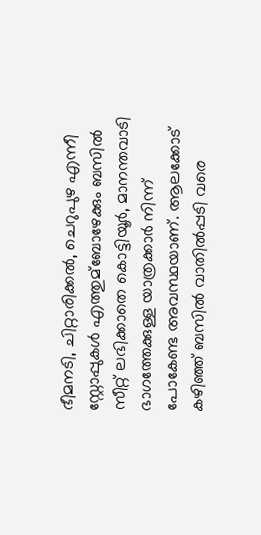ഭീമനടി, ചിറ്റാരിക്കല്‍, ചെറുപുഴ എന്നീ സ്റ്റോപ്പുകള്‍ എത്തുമ്ബോഴേക്കും ബസില്‍ സീറ്റ്‌ ലഭിക്കാതെ കൊട്ടിയൂര്‍, മാനന്തവാടി ഭാഗത്തേക്കുള്ള യാത്രക്കാര്‍ നിന്ന് പോകേണ്ട അവസ്ഥയാണ്. ആലക്കോട് കഴിഞ്ഞ് ബസില്‍ വാതില്‍പ്പടി വരെ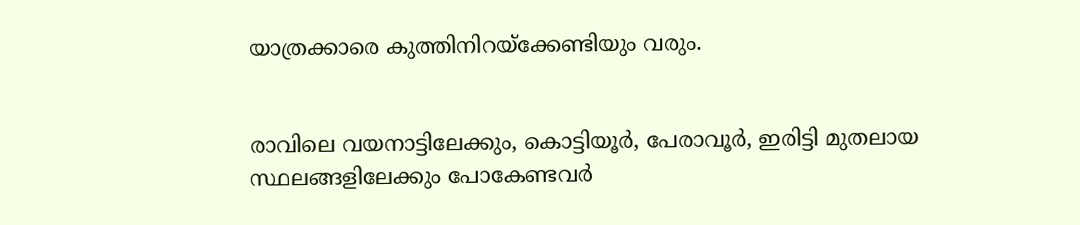യാത്രക്കാരെ കുത്തിനിറയ്ക്കേണ്ടിയും വരും.


രാവിലെ വയനാട്ടിലേക്കും, കൊട്ടിയൂര്‍, പേരാവൂര്‍, ഇരിട്ടി മുതലായ സ്ഥലങ്ങളിലേക്കും പോകേണ്ടവര്‍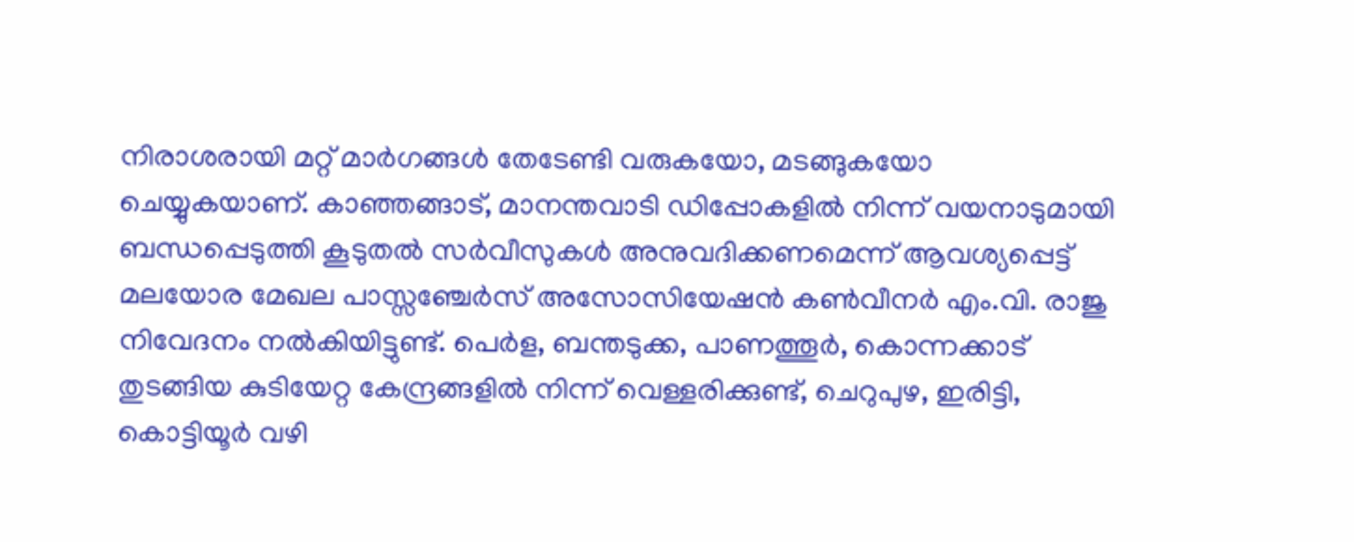നിരാശരായി മറ്റ് മാര്‍ഗങ്ങള്‍ തേടേണ്ടി വരുകയോ, മടങ്ങുകയോ ചെയ്യുകയാണ്. കാഞ്ഞങ്ങാട്, മാനന്തവാടി ഡിപ്പോകളില്‍ നിന്ന് വയനാടുമായി ബന്ധപ്പെടുത്തി കൂടുതല്‍ സര്‍വീസുകള്‍ അനുവദിക്കണമെന്ന് ആവശ്യപ്പെട്ട് മലയോര മേഖല പാസ്സഞ്ചേര്‍സ് അസോസിയേഷൻ കണ്‍വീനര്‍ എം.വി. രാജു നിവേദനം നല്‍കിയിട്ടുണ്ട്. പെര്‍ള, ബന്തടുക്ക, പാണത്തൂര്‍, കൊന്നക്കാട് തുടങ്ങിയ കുടിയേറ്റ കേന്ദ്രങ്ങളില്‍ നിന്ന് വെള്ളരിക്കുണ്ട്, ചെറുപുഴ, ഇരിട്ടി, കൊട്ടിയൂര്‍ വഴി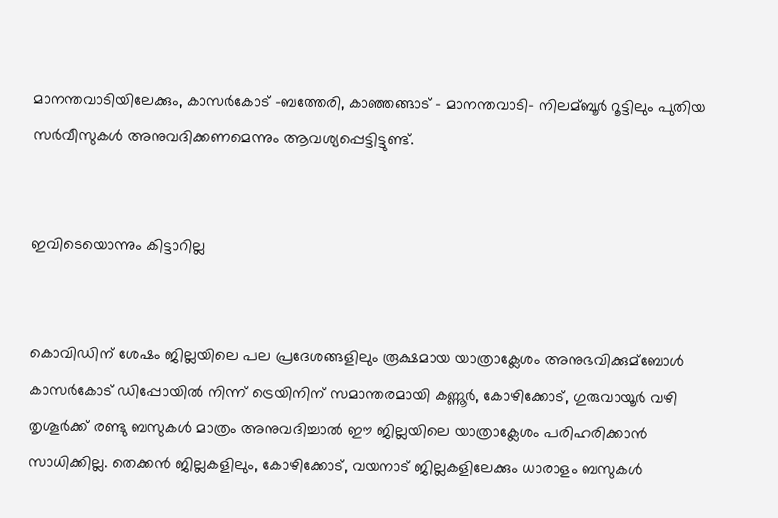മാനന്തവാടിയിലേക്കും, കാസര്‍കോട് -ബത്തേരി, കാഞ്ഞങ്ങാട് - മാനന്തവാടി- നിലമ്ബൂര്‍ റൂട്ടിലും പുതിയ സര്‍വീസുകള്‍ അനുവദിക്കണമെന്നും ആവശ്യപ്പെട്ടിട്ടുണ്ട്.


ഇവിടെയൊന്നും കിട്ടാറില്ല


കൊവിഡിന് ശേഷം ജില്ലയിലെ പല പ്രദേശങ്ങളിലും രൂക്ഷമായ യാത്രാക്ലേശം അനുഭവിക്കുമ്ബോള്‍ കാസര്‍കോട് ഡിപ്പോയില്‍ നിന്ന് ട്രെയിനിന് സമാന്തരമായി കണ്ണൂര്‍, കോഴിക്കോട്, ഗുരുവായൂര്‍ വഴി തൃശൂര്‍ക്ക്‌ രണ്ടു ബസുകള്‍ മാത്രം അനുവദിച്ചാല്‍ ഈ ജില്ലയിലെ യാത്രാക്ലേശം പരിഹരിക്കാൻ സാധിക്കില്ല. തെക്കൻ ജില്ലകളിലും, കോഴിക്കോട്, വയനാട് ജില്ലകളിലേക്കും ധാരാളം ബസുകള്‍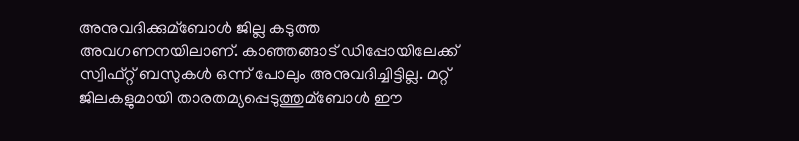അനുവദിക്കുമ്ബോള്‍ ജില്ല കടുത്ത അവഗണനയിലാണ്. കാഞ്ഞങ്ങാട് ഡിപ്പോയിലേക്ക് സ്വിഫ്റ്റ് ബസുകള്‍ ഒന്ന് പോലും അനുവദിച്ചിട്ടില്ല. മറ്റ് ജിലകളുമായി താരതമ്യപ്പെടുത്തുമ്ബോള്‍ ഈ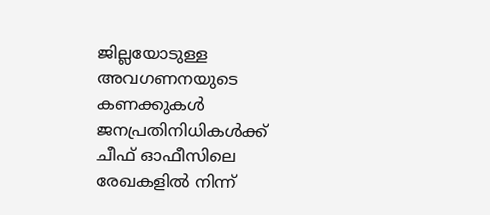ജില്ലയോടുള്ള അവഗണനയുടെ കണക്കുകള്‍ ജനപ്രതിനിധികള്‍ക്ക് ചീഫ് ഓഫീസിലെ രേഖകളില്‍ നിന്ന്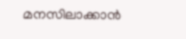മനസിലാക്കാൻ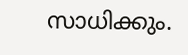സാധിക്കും.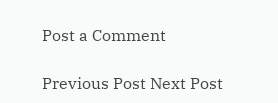Post a Comment

Previous Post Next Post